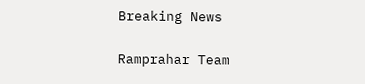Breaking News

Ramprahar Team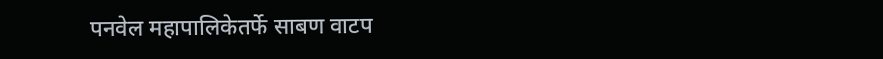पनवेल महापालिकेतर्फे साबण वाटप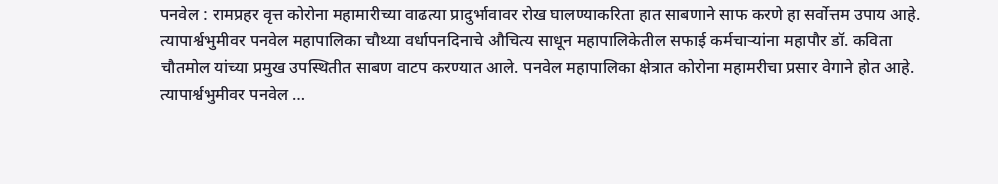पनवेल : रामप्रहर वृत्त कोरोना महामारीच्या वाढत्या प्रादुर्भावावर रोख घालण्याकरिता हात साबणाने साफ करणे हा सर्वोत्तम उपाय आहे. त्यापार्श्वभुमीवर पनवेल महापालिका चौथ्या वर्धापनदिनाचे औचित्य साधून महापालिकेतील सफाई कर्मचार्‍यांना महापौर डॉ. कविता चौतमोल यांच्या प्रमुख उपस्थितीत साबण वाटप करण्यात आले. पनवेल महापालिका क्षेत्रात कोरोना महामरीचा प्रसार वेगाने होत आहे. त्यापार्श्वभुमीवर पनवेल …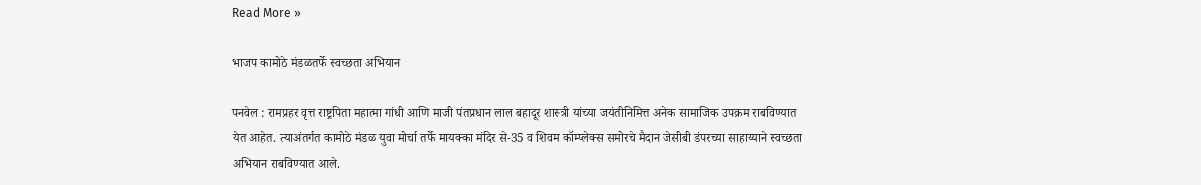Read More »

भाजप कामोठे मंडळतर्फे स्वच्छता अभियान

पनवेल : रामप्रहर वृत्त राष्ट्रपिता महात्मा गांधी आणि माजी पंतप्रधान लाल बहादूर शास्त्री यांच्या जयंतीनिमित्त अनेक सामाजिक उपक्रम राबविण्यात येत आहेत. त्याअंतर्गत कामोठे मंडळ युवा मोर्चा तर्फे मायक्का मंदिर से-35 व शिवम कॉम्प्लेक्स समोरचे मैदान जेसीबी डंपरच्या साहाय्याने स्वच्छता अभियान राबविण्यात आले.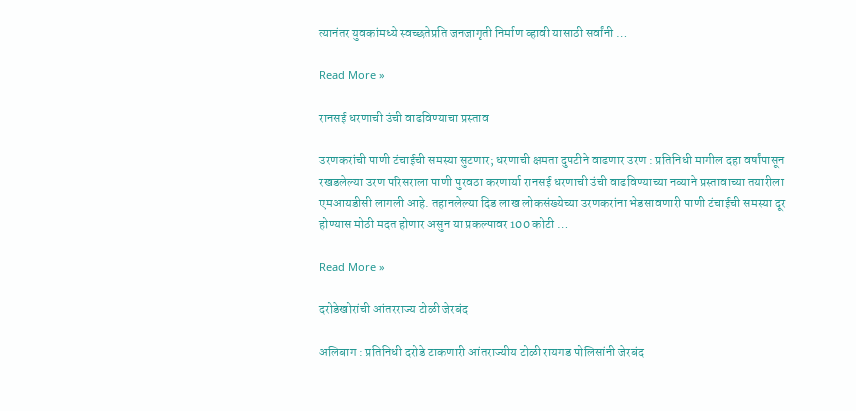त्यानंतर युवकांमध्ये स्वच्छतेप्रति जनजागृती निर्माण व्हावी यासाठी सर्वांनी …

Read More »

रानसई धरणाची उंची वाढविण्याचा प्रस्ताव

उरणकरांची पाणी टंचाईची समस्या सुटणार; धरणाची क्षमता दुपटीने वाढणार उरण : प्रतिनिधी मागील दहा वर्षांपासून रखडलेल्या उरण परिसराला पाणी पुरवठा करणार्या रानसई धरणाची उंची वाढविण्याच्या नव्याने प्रस्तावाच्या तयारीला एमआयडीसी लागली आहे. तहानलेल्या दिड लाख लोकसंख्येच्या उरणकरांना भेडसावणारी पाणी टंचाईची समस्या दूर होण्यास मोठी मदत होणार असुन या प्रकल्पावर 100 कोटी …

Read More »

दरोडेखोरांची आंतरराज्य टोळी जेरबंद

अलिबाग : प्रतिनिधी दरोडे टाकणारी आंतराज्यीय टोळी रायगड पोलिसांनी जेरबंद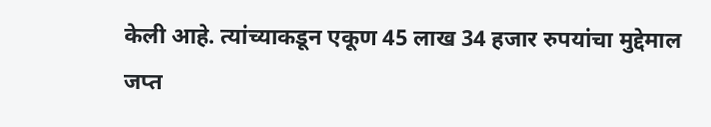केली आहे. त्यांच्याकडून एकूण 45 लाख 34 हजार रुपयांचा मुद्देमाल जप्त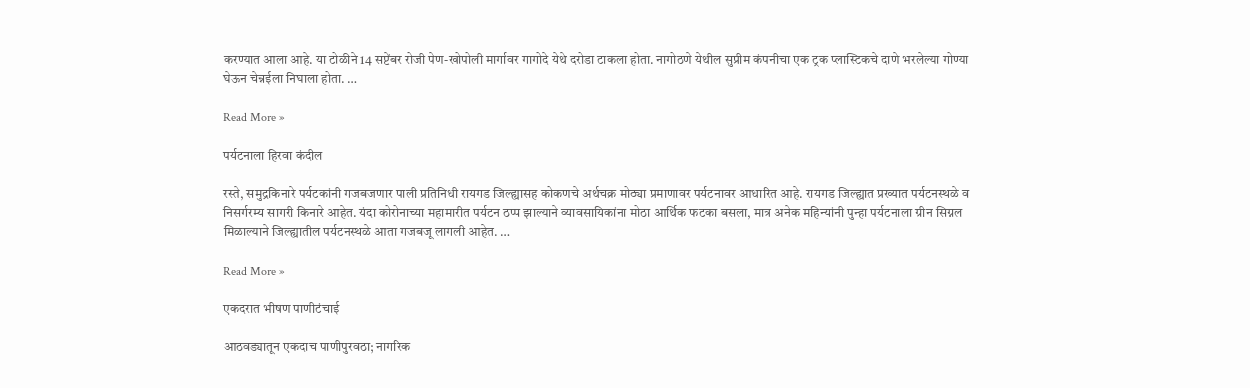करण्यात आला आहे. या टोळीने 14 सप्टेंबर रोजी पेण-खोपोली मार्गावर गागोदे येथे दरोडा टाकला होता. नागोठणे येथील सुप्रीम कंपनीचा एक ट्रक प्लास्टिकचे दाणे भरलेल्या गोण्या घेऊन चेन्नईला निघाला होता. …

Read More »

पर्यटनाला हिरवा कंदील

रस्ते, समुद्रकिनारे पर्यटकांनी गजबजणार पाली प्रतिनिधी रायगड जिल्ह्यासह कोकणचे अर्थचक्र मोठ्या प्रमाणावर पर्यटनावर आधारित आहे. रायगड जिल्ह्यात प्रख्यात पर्यटनस्थळे व निसर्गरम्य सागरी किनारे आहेत. यंदा कोरोनाच्या महामारीत पर्यटन ठप्प झाल्याने व्यावसायिकांना मोठा आर्थिक फटका बसला, मात्र अनेक महिन्यांनी पुन्हा पर्यटनाला ग्रीन सिग्नल मिळाल्याने जिल्ह्यातील पर्यटनस्थळे आता गजबजू लागली आहेत. …

Read More »

एकदरात भीषण पाणीटंचाई

आठवड्यातून एकदाच पाणीपुरवठा; नागरिक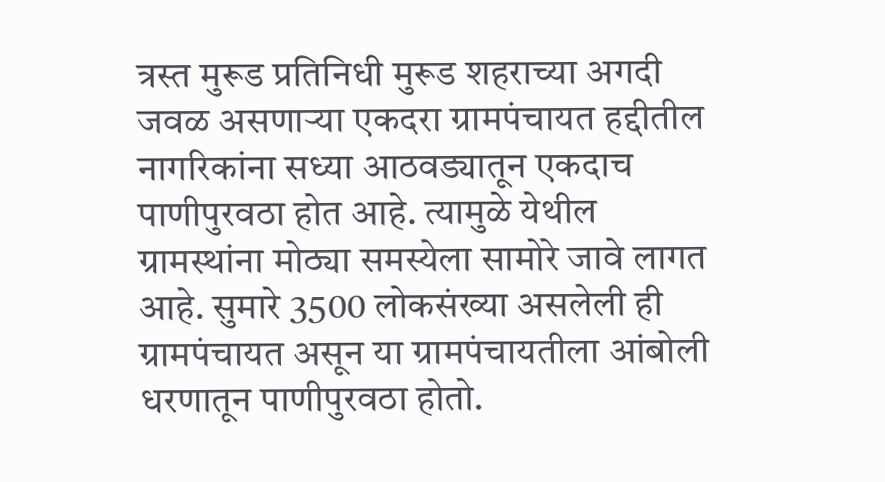त्रस्त मुरूड प्रतिनिधी मुरूड शहराच्या अगदी जवळ असणार्‍या एकदरा ग्रामपंचायत हद्दीतील नागरिकांना सध्या आठवड्यातून एकदाच पाणीपुरवठा होत आहे. त्यामुळे येथील ग्रामस्थांना मोठ्या समस्येला सामोरे जावे लागत आहे. सुमारे 3500 लोकसंख्या असलेली ही ग्रामपंचायत असून या ग्रामपंचायतीला आंबोली धरणातून पाणीपुरवठा होतो.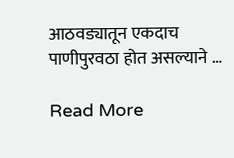आठवड्यातून एकदाच पाणीपुरवठा होत असल्याने …

Read More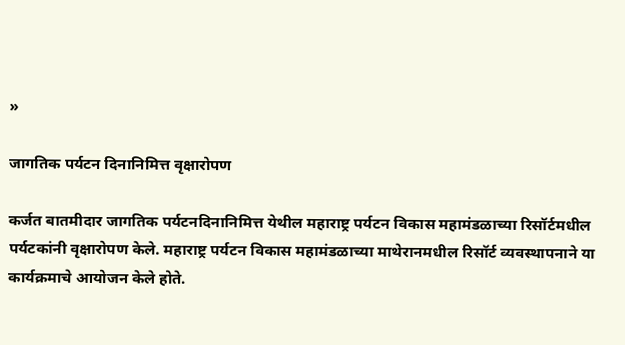»

जागतिक पर्यटन दिनानिमित्त वृक्षारोपण

कर्जत बातमीदार जागतिक पर्यटनदिनानिमित्त येथील महाराष्ट्र पर्यटन विकास महामंडळाच्या रिसॉर्टमधील पर्यटकांनी वृक्षारोपण केले. महाराष्ट्र पर्यटन विकास महामंडळाच्या माथेरानमधील रिसॉर्ट व्यवस्थापनाने या कार्यक्रमाचे आयोजन केले होते.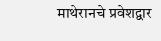माथेरानचे प्रवेशद्वार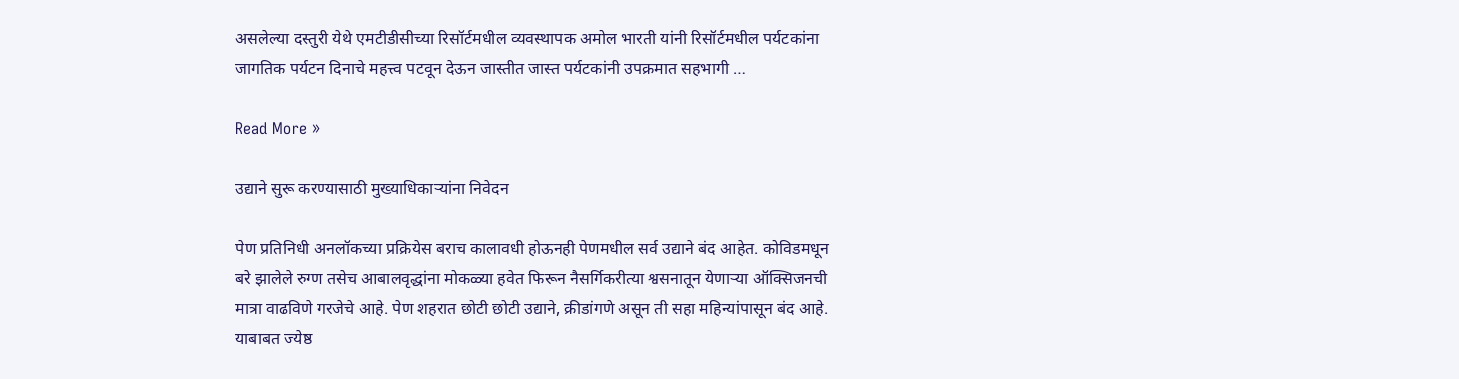असलेल्या दस्तुरी येथे एमटीडीसीच्या रिसॉर्टमधील व्यवस्थापक अमोल भारती यांनी रिसॉर्टमधील पर्यटकांना जागतिक पर्यटन दिनाचे महत्त्व पटवून देऊन जास्तीत जास्त पर्यटकांनी उपक्रमात सहभागी …

Read More »

उद्याने सुरू करण्यासाठी मुख्याधिकार्‍यांना निवेदन

पेण प्रतिनिधी अनलॉकच्या प्रक्रियेस बराच कालावधी होऊनही पेणमधील सर्व उद्याने बंद आहेत. कोविडमधून बरे झालेले रुग्ण तसेच आबालवृद्धांना मोकळ्या हवेत फिरून नैसर्गिकरीत्या श्वसनातून येणार्‍या ऑक्सिजनची मात्रा वाढविणे गरजेचे आहे. पेण शहरात छोटी छोटी उद्याने, क्रीडांगणे असून ती सहा महिन्यांपासून बंद आहे. याबाबत ज्येष्ठ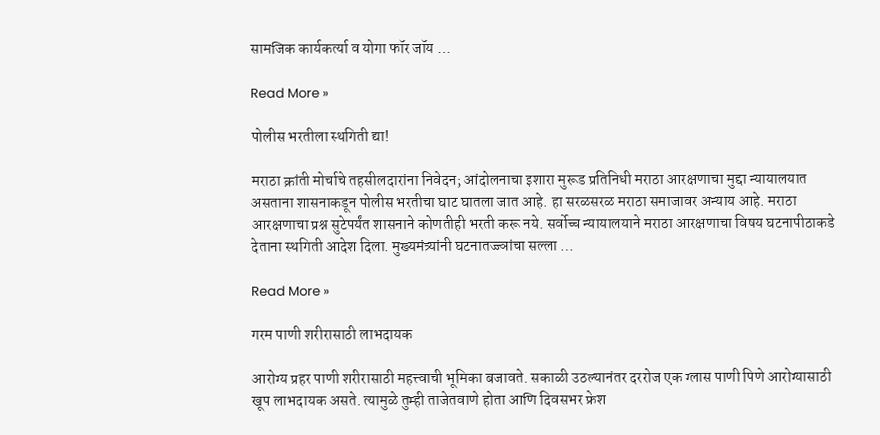सामजिक कार्यकर्त्या व योगा फॉर जॉय …

Read More »

पोलीस भरतीला स्थगिती द्या!

मराठा क्रांती मोर्चाचे तहसीलदारांना निवेदन; आंदोलनाचा इशारा मुरूड प्रतिनिधी मराठा आरक्षणाचा मुद्दा न्यायालयात असताना शासनाकडून पोलीस भरतीचा घाट घातला जात आहे. हा सरळसरळ मराठा समाजावर अन्याय आहे. मराठा आरक्षणाचा प्रश्न सुटेपर्यंत शासनाने कोणतीही भरती करू नये. सर्वोच्च न्यायालयाने मराठा आरक्षणाचा विषय घटनापीठाकडे देताना स्थगिती आदेश दिला. मुख्यमंत्र्यांनी घटनातज्ज्ञांचा सल्ला …

Read More »

गरम पाणी शरीरासाठी लाभदायक

आरोग्य प्रहर पाणी शरीरासाठी महत्त्वाची भूमिका बजावते. सकाळी उठल्यानंतर दररोज एक ग्लास पाणी पिणे आरोग्यासाठी खूप लाभदायक असते. त्यामुळे तुम्ही ताजेतवाणे होता आणि दिवसभर फ्रेश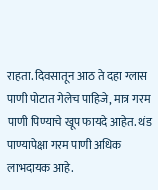राहता. दिवसातून आठ ते दहा ग्लास पाणी पोटात गेलेच पाहिजे, मात्र गरम पाणी पिण्याचे खूप फायदे आहेत. थंड पाण्यापेक्षा गरम पाणी अधिक लाभदायक आहे.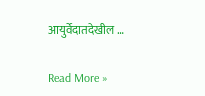आयुर्वेदातदेखील …

Read More »